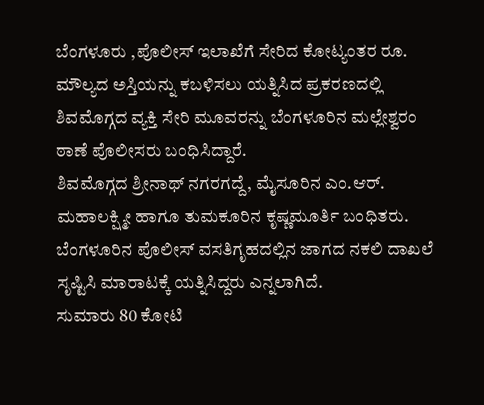ಬೆಂಗಳೂರು ,ಪೊಲೀಸ್ ಇಲಾಖೆಗೆ ಸೇರಿದ ಕೋಟ್ಯಂತರ ರೂ. ಮೌಲ್ಯದ ಅಸ್ತಿಯನ್ನು ಕಬಳಿಸಲು ಯತ್ನಿಸಿದ ಪ್ರಕರಣದಲ್ಲಿ ಶಿವಮೊಗ್ಗದ ವ್ಯಕ್ತಿ ಸೇರಿ ಮೂವರನ್ನು ಬೆಂಗಳೂರಿನ ಮಲ್ಲೇಶ್ವರಂ ಠಾಣೆ ಪೊಲೀಸರು ಬಂಧಿಸಿದ್ದಾರೆ.
ಶಿವಮೊಗ್ಗದ ಶ್ರೀನಾಥ್ ನಗರಗದ್ದೆ, ಮೈಸೂರಿನ ಎಂ.ಆರ್. ಮಹಾಲಕ್ಷ್ಮೀ ಹಾಗೂ ತುಮಕೂರಿನ ಕೃಷ್ಣಮೂರ್ತಿ ಬಂಧಿತರು. ಬೆಂಗಳೂರಿನ ಪೊಲೀಸ್ ವಸತಿಗೃಹದಲ್ಲಿನ ಜಾಗದ ನಕಲಿ ದಾಖಲೆ ಸೃಷ್ಟಿಸಿ ಮಾರಾಟಕ್ಕೆ ಯತ್ನಿಸಿದ್ದರು ಎನ್ನಲಾಗಿದೆ.
ಸುಮಾರು 80 ಕೋಟಿ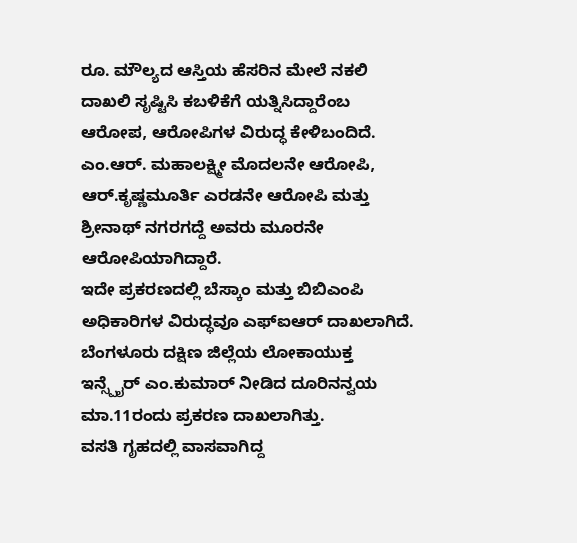ರೂ. ಮೌಲ್ಯದ ಆಸ್ತಿಯ ಹೆಸರಿನ ಮೇಲೆ ನಕಲಿ ದಾಖಲಿ ಸೃಷ್ಟಿಸಿ ಕಬಳಿಕೆಗೆ ಯತ್ನಿಸಿದ್ದಾರೆಂಬ ಆರೋಪ, ಆರೋಪಿಗಳ ವಿರುದ್ಧ ಕೇಳಿಬಂದಿದೆ.
ಎಂ.ಆರ್. ಮಹಾಲಕ್ಷ್ಮೀ ಮೊದಲನೇ ಆರೋಪಿ, ಆರ್.ಕೃಷ್ಣಮೂರ್ತಿ ಎರಡನೇ ಆರೋಪಿ ಮತ್ತು ಶ್ರೀನಾಥ್ ನಗರಗದ್ದೆ ಅವರು ಮೂರನೇ ಆರೋಪಿಯಾಗಿದ್ದಾರೆ.
ಇದೇ ಪ್ರಕರಣದಲ್ಲಿ ಬೆಸ್ಕಾಂ ಮತ್ತು ಬಿಬಿಎಂಪಿ ಅಧಿಕಾರಿಗಳ ವಿರುದ್ಧವೂ ಎಫ್ಐಆರ್ ದಾಖಲಾಗಿದೆ. ಬೆಂಗಳೂರು ದಕ್ಷಿಣ ಜಿಲ್ಲೆಯ ಲೋಕಾಯುಕ್ತ ಇನ್ಸ್ಪೈರ್ ಎಂ.ಕುಮಾರ್ ನೀಡಿದ ದೂರಿನನ್ವಯ ಮಾ.11ರಂದು ಪ್ರಕರಣ ದಾಖಲಾಗಿತ್ತು.
ವಸತಿ ಗೃಹದಲ್ಲಿ ವಾಸವಾಗಿದ್ದ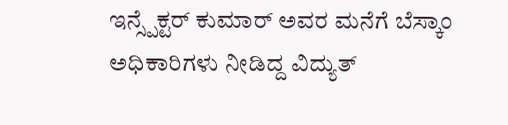ಇನ್ಸ್ಪೆಕ್ಟರ್ ಕುಮಾರ್ ಅವರ ಮನೆಗೆ ಬೆಸ್ಕಾಂ ಅಧಿಕಾರಿಗಳು ನೀಡಿದ್ದ ವಿದ್ಯುತ್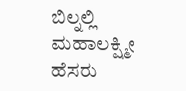ಬಿಲ್ನಲ್ಲಿ ಮಹಾಲಕ್ಷ್ಮೀ ಹೆಸರು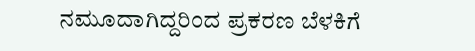ನಮೂದಾಗಿದ್ದರಿಂದ ಪ್ರಕರಣ ಬೆಳಕಿಗೆ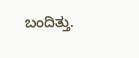ಬಂದಿತ್ತು.